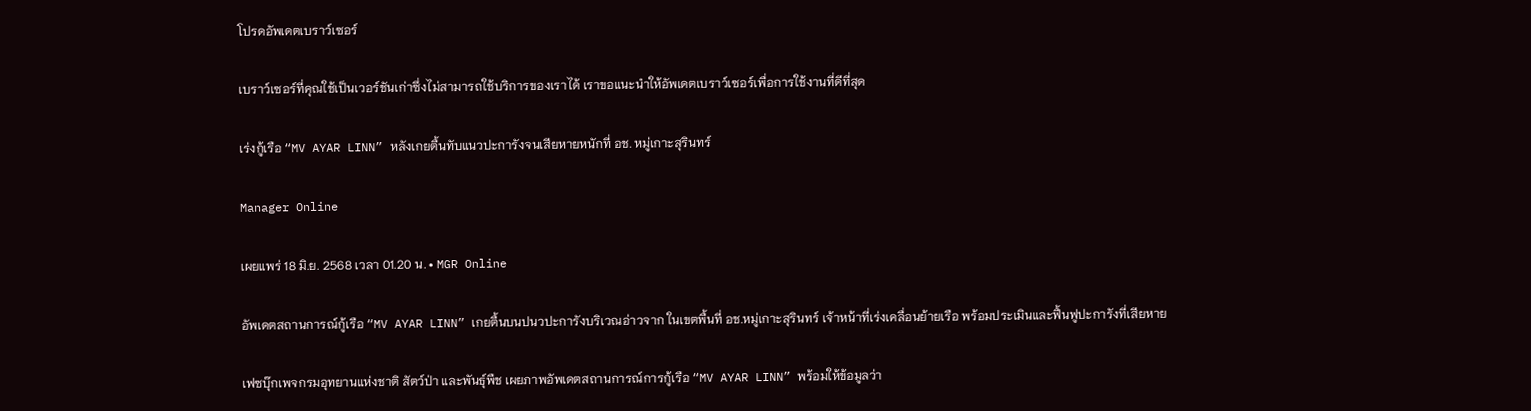โปรดอัพเดตเบราว์เซอร์

เบราว์เซอร์ที่คุณใช้เป็นเวอร์ชันเก่าซึ่งไม่สามารถใช้บริการของเราได้ เราขอแนะนำให้อัพเดตเบราว์เซอร์เพื่อการใช้งานที่ดีที่สุด

เร่งกู้เรือ “MV AYAR LINN” หลังเกยตื้นทับแนวปะการังจนเสียหายหนักที่ อช. หมู่เกาะสุรินทร์

Manager Online

เผยแพร่ 18 มิ.ย. 2568 เวลา 01.20 น. • MGR Online

อัพเดตสถานการณ์กู้เรือ “MV AYAR LINN” เกยตื้นบนปนวปะการังบริเวณอ่าวจาก ในเขตพื้นที่ อช.หมู่เกาะสุรินทร์ เจ้าหน้าที่เร่งเคลื่อนย้ายเรือ พร้อมประเมินและฟื้นฟูปะการังที่เสียหาย

เฟซบุ๊กเพจกรมอุทยานแห่งชาติ สัตว์ป่า และพันธุ์พืช เผยภาพอัพเดตสถานการณ์การกู้เรือ “MV AYAR LINN” พร้อมให้ข้อมูลว่า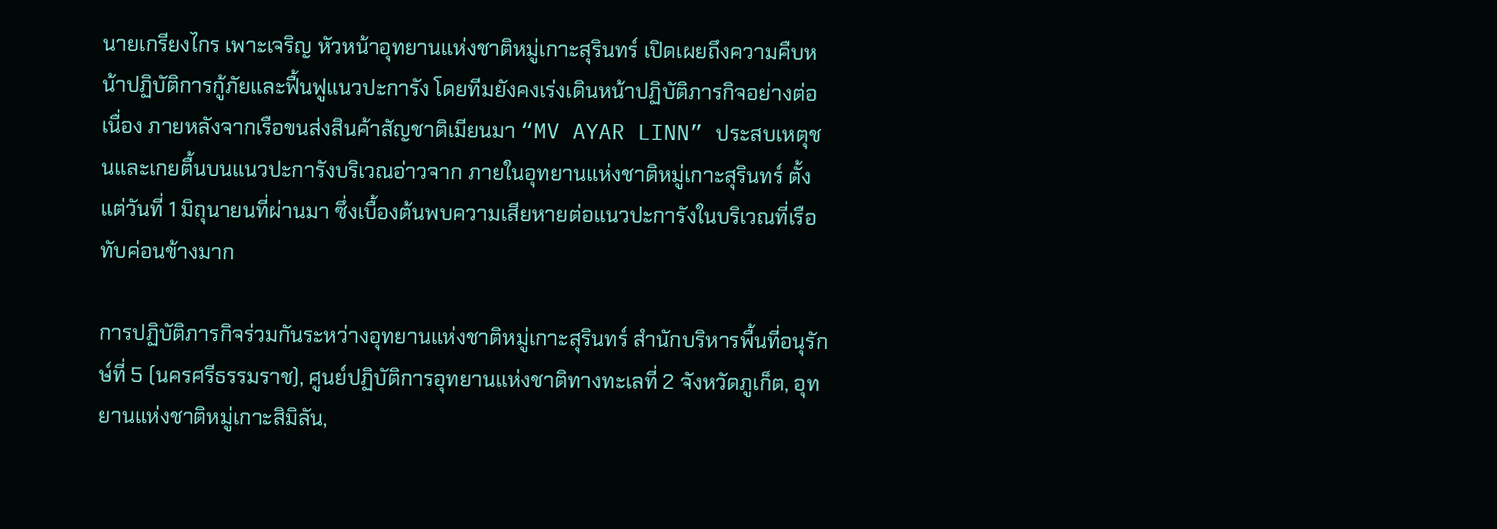นายเกรียงไกร เพาะเจริญ หัวหน้าอุทยานแห่งชาติหมู่เกาะสุรินทร์ เปิดเผยถึงความคืบหน้าปฏิบัติการกู้ภัยและฟื้นฟูแนวปะการัง โดยทีมยังคงเร่งเดินหน้าปฏิบัติภารกิจอย่างต่อเนื่อง ภายหลังจากเรือขนส่งสินค้าสัญชาติเมียนมา “MV AYAR LINN” ประสบเหตุชนและเกยตื้นบนแนวปะการังบริเวณอ่าวจาก ภายในอุทยานแห่งชาติหมู่เกาะสุรินทร์ ตั้งแต่วันที่ 1 มิถุนายนที่ผ่านมา ซึ่งเบื้องต้นพบความเสียหายต่อแนวปะการังในบริเวณที่เรือทับค่อนข้างมาก

การปฏิบัติภารกิจร่วมกันระหว่างอุทยานแห่งชาติหมู่เกาะสุรินทร์ สำนักบริหารพื้นที่อนุรักษ์ที่ 5 (นครศรีธรรมราช), ศูนย์ปฏิบัติการอุทยานแห่งชาติทางทะเลที่ 2 จังหวัดภูเก็ต, อุทยานแห่งชาติหมู่เกาะสิมิลัน,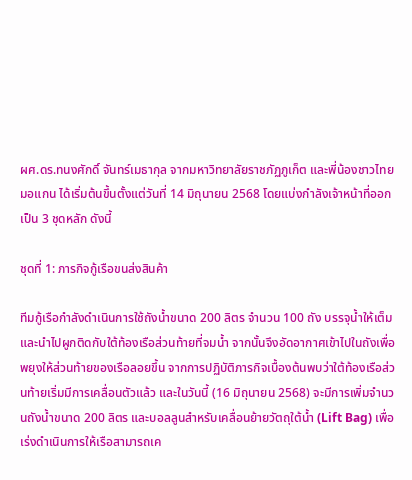ผศ.ดร.ทนงศักดิ์ จันทร์เมธากุล จากมหาวิทยาลัยราชภัฏภูเก็ต และพี่น้องชาวไทยมอแกน ได้เริ่มต้นขึ้นตั้งแต่วันที่ 14 มิถุนายน 2568 โดยแบ่งกำลังเจ้าหน้าที่ออกเป็น 3 ชุดหลัก ดังนี้

ชุดที่ 1: ภารกิจกู้เรือขนส่งสินค้า

ทีมกู้เรือกำลังดำเนินการใช้ถังน้ำขนาด 200 ลิตร จำนวน 100 ถัง บรรจุน้ำให้เต็มและนำไปผูกติดกับใต้ท้องเรือส่วนท้ายที่จมน้ำ จากนั้นจึงอัดอากาศเข้าไปในถังเพื่อพยุงให้ส่วนท้ายของเรือลอยขึ้น จากการปฏิบัติภารกิจเบื้องต้นพบว่าใต้ท้องเรือส่วนท้ายเริ่มมีการเคลื่อนตัวแล้ว และในวันนี้ (16 มิถุนายน 2568) จะมีการเพิ่มจำนวนถังน้ำขนาด 200 ลิตร และบอลลูนสำหรับเคลื่อนย้ายวัตถุใต้น้ำ (Lift Bag) เพื่อเร่งดำเนินการให้เรือสามารถเค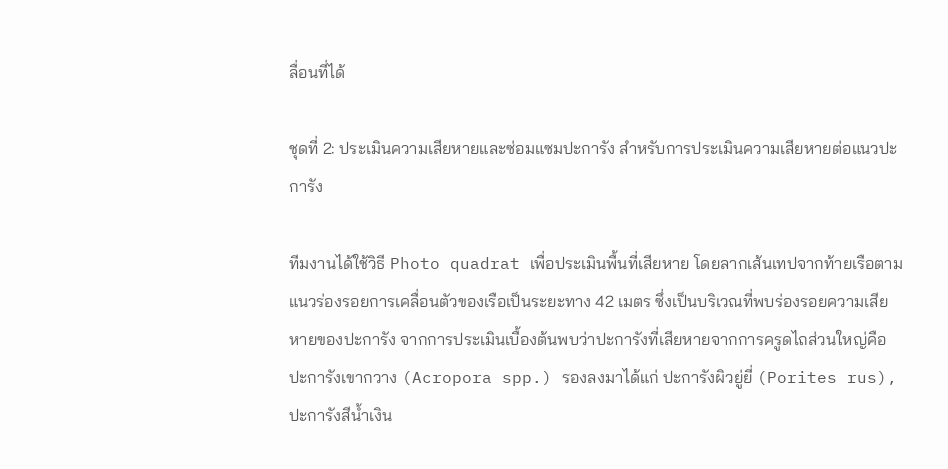ลื่อนที่ได้

ชุดที่ 2: ประเมินความเสียหายและซ่อมแซมปะการัง สำหรับการประเมินความเสียหายต่อแนวปะการัง

ทีมงานได้ใช้วิธี Photo quadrat เพื่อประเมินพื้นที่เสียหาย โดยลากเส้นเทปจากท้ายเรือตามแนวร่องรอยการเคลื่อนตัวของเรือเป็นระยะทาง 42 เมตร ซึ่งเป็นบริเวณที่พบร่องรอยความเสียหายของปะการัง จากการประเมินเบื้องต้นพบว่าปะการังที่เสียหายจากการครูดไถส่วนใหญ่คือ ปะการังเขากวาง (Acropora spp.) รองลงมาได้แก่ ปะการังผิวยู่ยี่ (Porites rus), ปะการังสีน้ำเงิน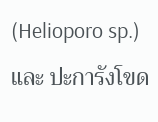(Helioporo sp.) และ ปะการังโขด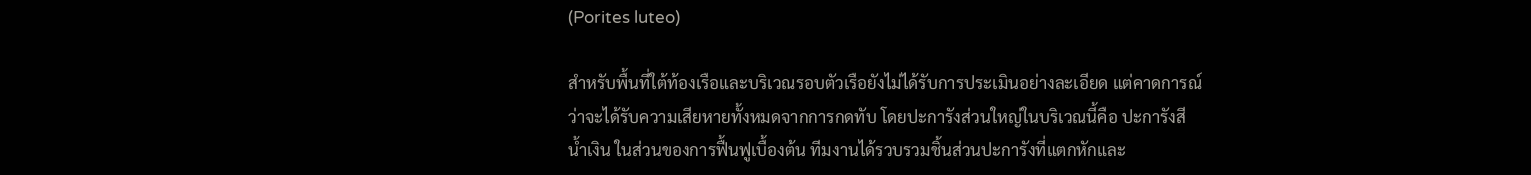(Porites luteo)

สำหรับพื้นที่ใต้ท้องเรือและบริเวณรอบตัวเรือยังไม่ได้รับการประเมินอย่างละเอียด แต่คาดการณ์ว่าจะได้รับความเสียหายทั้งหมดจากการกดทับ โดยปะการังส่วนใหญ่ในบริเวณนี้คือ ปะการังสีน้ำเงิน ในส่วนของการฟื้นฟูเบื้องต้น ทีมงานได้รวบรวมชิ้นส่วนปะการังที่แตกหักและ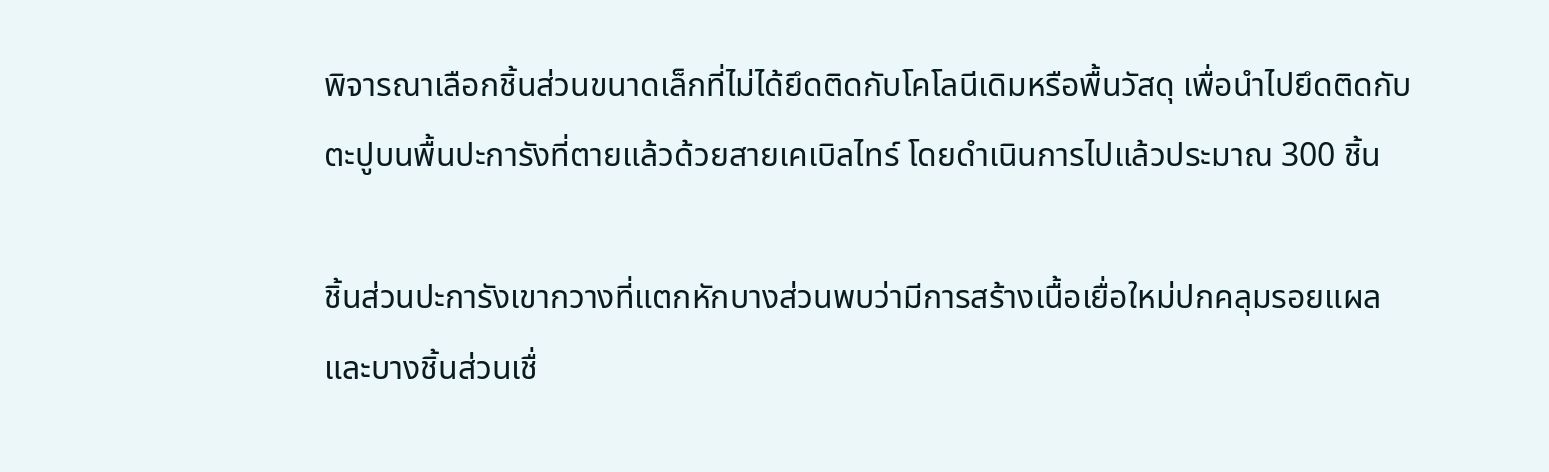พิจารณาเลือกชิ้นส่วนขนาดเล็กที่ไม่ได้ยึดติดกับโคโลนีเดิมหรือพื้นวัสดุ เพื่อนำไปยึดติดกับตะปูบนพื้นปะการังที่ตายแล้วด้วยสายเคเบิลไทร์ โดยดำเนินการไปแล้วประมาณ 300 ชิ้น

ชิ้นส่วนปะการังเขากวางที่แตกหักบางส่วนพบว่ามีการสร้างเนื้อเยื่อใหม่ปกคลุมรอยแผลและบางชิ้นส่วนเชื่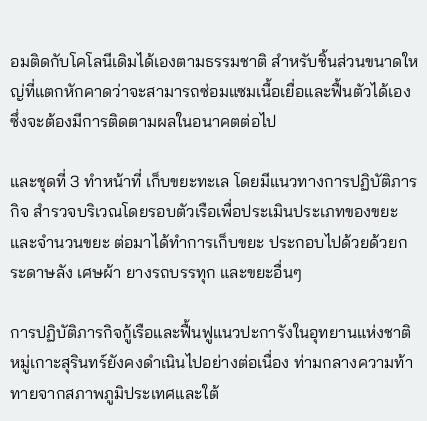อมติดกับโคโลนีเดิมได้เองตามธรรมชาติ สำหรับชิ้นส่วนขนาดใหญ่ที่แตกหักคาดว่าจะสามารถซ่อมแซมเนื้อเยื่อและฟื้นตัวได้เอง ซึ่งจะต้องมีการติดตามผลในอนาคตต่อไป

และชุดที่ 3 ทำหน้าที่ เก็บขยะทะเล โดยมีแนวทางการปฏิบัติภารกิจ สำรวจบริเวณโดยรอบตัวเรือเพื่อประเมินประเภทของขยะและจำนวนขยะ ต่อมาได้ทำการเก็บขยะ ประกอบไปด้วยด้วยกระดาษลัง เศษผ้า ยางรถบรรทุก และขยะอื่นๆ

การปฏิบัติภารกิจกู้เรือและฟื้นฟูแนวปะการังในอุทยานแห่งชาติหมู่เกาะสุรินทร์ยังคงดำเนินไปอย่างต่อเนื่อง ท่ามกลางความท้าทายจากสภาพภูมิประเทศและใต้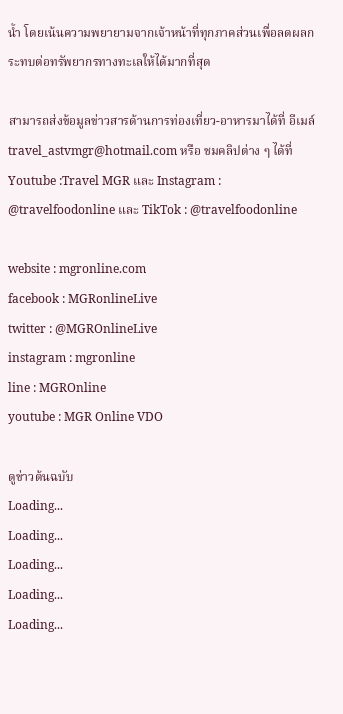น้ำ โดยเน้นความพยายามจากเจ้าหน้าที่ทุกภาคส่วนเพื่อลดผลกระทบต่อทรัพยากรทางทะเลให้ได้มากที่สุด

สามารถส่งข้อมูลข่าวสารด้านการท่องเที่ยว-อาหารมาได้ที่ อีเมล์ travel_astvmgr@hotmail.com หรือ ชมคลิปต่าง ๆ ได้ที่ Youtube :Travel MGR และ Instagram : @travelfoodonline และ TikTok : @travelfoodonline

website : mgronline.com
facebook : MGRonlineLive
twitter : @MGROnlineLive
instagram : mgronline
line : MGROnline
youtube : MGR Online VDO

ดูข่าวต้นฉบับ
Loading...
Loading...
Loading...
Loading...
Loading...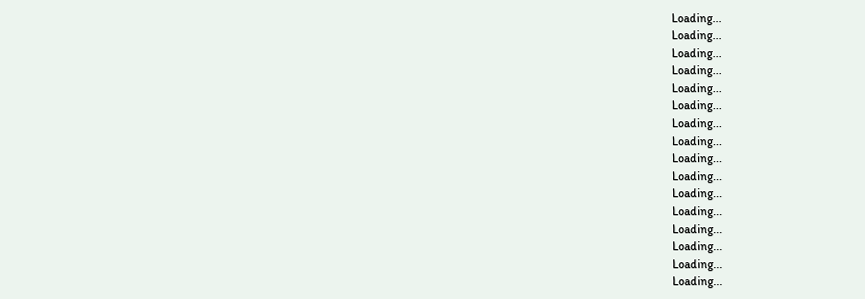Loading...
Loading...
Loading...
Loading...
Loading...
Loading...
Loading...
Loading...
Loading...
Loading...
Loading...
Loading...
Loading...
Loading...
Loading...
Loading...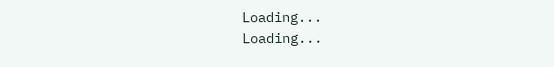Loading...
Loading...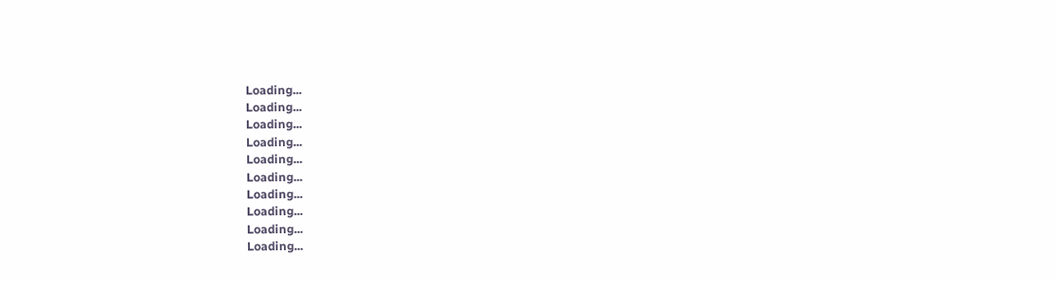Loading...
Loading...
Loading...
Loading...
Loading...
Loading...
Loading...
Loading...
Loading...
Loading...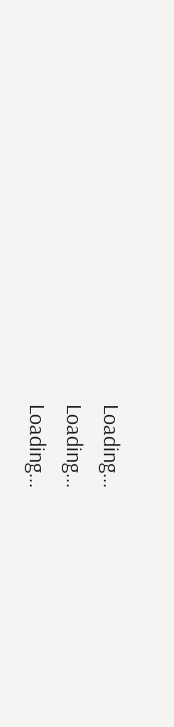Loading...
Loading...
Loading...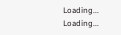Loading...
Loading...